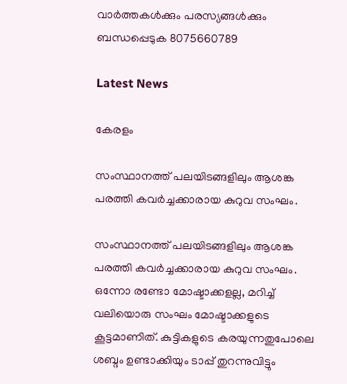വാർത്തകൾക്കും പരസ്യങ്ങൾക്കും ബന്ധപ്പെടുക 8075660789

Latest News

കേരളം

സംസ്ഥാനത്ത് പലയിടങ്ങളിലും ആശങ്ക പരത്തി കവർച്ചക്കാരായ കുറുവ സംഘം.

സംസ്ഥാനത്ത് പലയിടങ്ങളിലും ആശങ്ക പരത്തി കവർച്ചക്കാരായ കുറുവ സംഘം. ഒന്നോ രണ്ടോ മോഷ്ടാക്കളല്ല, മറിച്ച് വലിയൊരു സംഘം മോഷ്ടാക്കളുടെ കൂട്ടമാണിത്. കുട്ടികളുടെ കരയുന്നതുപോലെ ശബ്ദം ഉണ്ടാക്കിയും ടാപ്പ് തുറന്നുവിട്ടും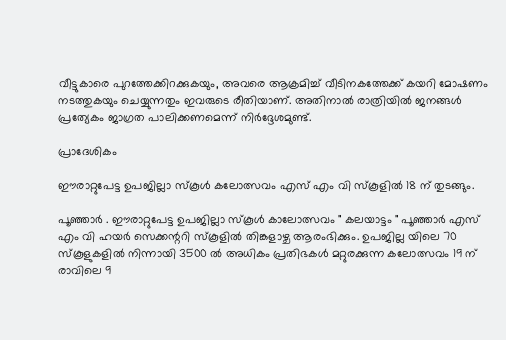വീട്ടുകാരെ പുറത്തേക്കിറക്കുകയും, അവരെ ആക്രമിച്ച് വീടിനകത്തേക്ക് കയറി മോഷണം നടത്തുകയും ചെയ്യുന്നതും ഇവരുടെ രീതിയാണ്. അതിനാൽ രാത്രിയിൽ ജനങ്ങൾ പ്രത്യേകം ജാഗ്രത പാലിക്കണമെന്ന് നിർദ്ദേശമുണ്ട്.

പ്രാദേശികം

ഈരാറ്റുപേട്ട ഉപജില്ലാ സ്കൂൾ കലോത്സവം എസ് എം വി സ്കൂളിൽ 18 ന് തുടങ്ങും.

പൂഞ്ഞാർ . ഈരാറ്റുപേട്ട ഉപജില്ലാ സ്കൂൾ കാലോത്സവം " കലയാട്ടം " പൂഞ്ഞാർ എസ് എം വി ഹയർ സെക്കന്ററി സ്കൂളിൽ തിങ്കളാഴ്ച ആരംഭിക്കും. ഉപജില്ല യിലെ 70 സ്കൂളുകളിൽ നിന്നായി 3500 ൽ അധികം പ്രതിഭകൾ മറ്റുരക്കുന്ന കലോത്സവം 19 ന് രാവിലെ 9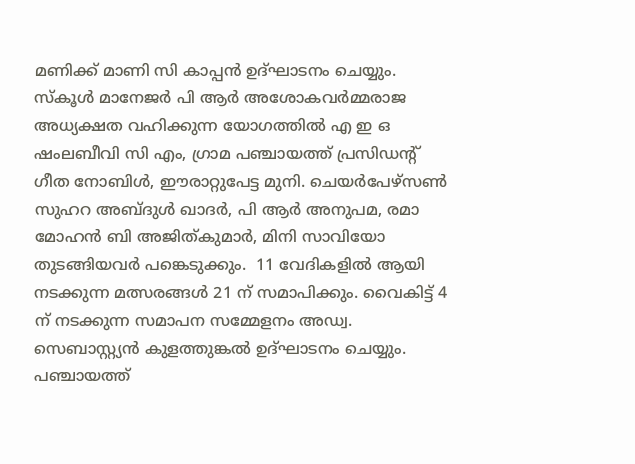മണിക്ക് മാണി സി കാപ്പൻ ഉദ്ഘാടനം ചെയ്യും. സ്കൂൾ മാനേജർ പി ആർ അശോകവർമ്മരാജ അധ്യക്ഷത വഹിക്കുന്ന യോഗത്തിൽ എ ഇ ഒ ഷംലബീവി സി എം, ഗ്രാമ പഞ്ചായത്ത്‌ പ്രസിഡന്റ്‌ ഗീത നോബിൾ, ഈരാറ്റുപേട്ട മുനി. ചെയർപേഴ്സൺ സുഹറ അബ്ദുൾ ഖാദർ, പി ആർ അനുപമ, രമാ മോഹൻ ബി അജിത്കുമാർ, മിനി സാവിയോ തുടങ്ങിയവർ പങ്കെടുക്കും.  11 വേദികളിൽ ആയി നടക്കുന്ന മത്സരങ്ങൾ 21 ന് സമാപിക്കും. വൈകിട്ട് 4 ന് നടക്കുന്ന സമാപന സമ്മേളനം അഡ്വ. സെബാസ്റ്റ്യൻ കുളത്തുങ്കൽ ഉദ്ഘാടനം ചെയ്യും. പഞ്ചായത്ത്‌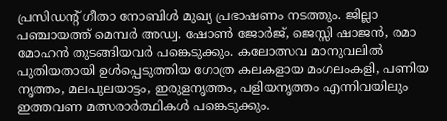പ്രസിഡന്റ്‌ ഗീതാ നോബിൾ മുഖ്യ പ്രഭാഷണം നടത്തും. ജില്ലാ പഞ്ചായത്ത്‌ മെമ്പർ അഡ്വ. ഷോൺ ജോർജ്, ജെസ്സി ഷാജൻ, രമാ മോഹൻ തുടങ്ങിയവർ പങ്കെടുക്കും. കലോത്സവ മാനുവലിൽ പുതിയതായി ഉൾപ്പെടുത്തിയ ഗോത്ര കലകളായ മംഗലംകളി, പണിയ നൃത്തം, മലപുലയാട്ടം, ഇരുളനൃത്തം, പളിയനൃത്തം എന്നിവയിലും ഇത്തവണ മത്സരാർത്ഥികൾ പങ്കെടുക്കും.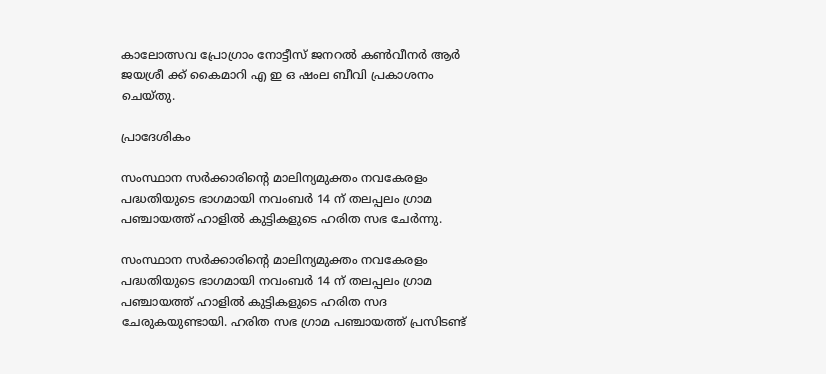കാലോത്സവ പ്രോഗ്രാം നോട്ടീസ് ജനറൽ കൺവീനർ ആർ ജയശ്രീ ക്ക് കൈമാറി എ ഇ ഒ ഷംല ബീവി പ്രകാശനം ചെയ്തു.

പ്രാദേശികം

സംസ്ഥാന സർക്കാരിൻ്റെ മാലിന്യമുക്തം നവകേരളം പദ്ധതിയുടെ ഭാഗമായി നവംബർ 14 ന് തലപ്പലം ഗ്രാമ പഞ്ചായത്ത് ഹാളിൽ കുട്ടികളുടെ ഹരിത സഭ ചേർന്നു.

സംസ്ഥാന സർക്കാരിൻ്റെ മാലിന്യമുക്തം നവകേരളം പദ്ധതിയുടെ ഭാഗമായി നവംബർ 14 ന് തലപ്പലം ഗ്രാമ പഞ്ചായത്ത് ഹാളിൽ കുട്ടികളുടെ ഹരിത സദ ചേരുകയുണ്ടായി. ഹരിത സഭ ഗ്രാമ പഞ്ചായത്ത് പ്രസിടണ്ട്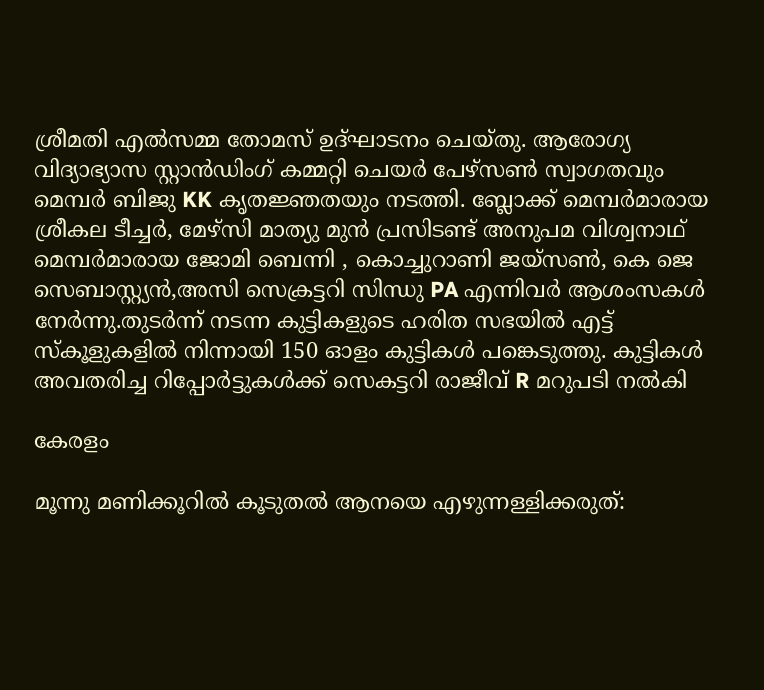ശ്രീമതി എൽസമ്മ തോമസ് ഉദ്ഘാടനം ചെയ്തു. ആരോഗ്യ വിദ്യാഭ്യാസ സ്റ്റാൻഡിംഗ് കമ്മറ്റി ചെയർ പേഴ്സൺ സ്വാഗതവും മെമ്പർ ബിജു KK കൃതജ്ഞതയും നടത്തി. ബ്ലോക്ക് മെമ്പർമാരായ ശ്രീകല ടീച്ചർ, മേഴ്സി മാത്യു മുൻ പ്രസിടണ്ട് അനുപമ വിശ്വനാഥ്  മെമ്പർമാരായ ജോമി ബെന്നി , കൊച്ചുറാണി ജയ്സൺ, കെ ജെ സെബാസ്റ്റ്യൻ,അസി സെക്രട്ടറി സിന്ധു PA എന്നിവർ ആശംസകൾ നേർന്നു.തുടർന്ന് നടന്ന കുട്ടികളുടെ ഹരിത സഭയിൽ എട്ട് സ്കൂളുകളിൽ നിന്നായി 150 ഓളം കുട്ടികൾ പങ്കെടുത്തു. കുട്ടികൾ അവതരിച്ച റിപ്പോർട്ടുകൾക്ക് സെകട്ടറി രാജീവ് R മറുപടി നൽകി

കേരളം

മൂന്നു മണിക്കൂറില്‍ കൂടുതല്‍ ആനയെ എഴുന്നള്ളിക്കരുത്: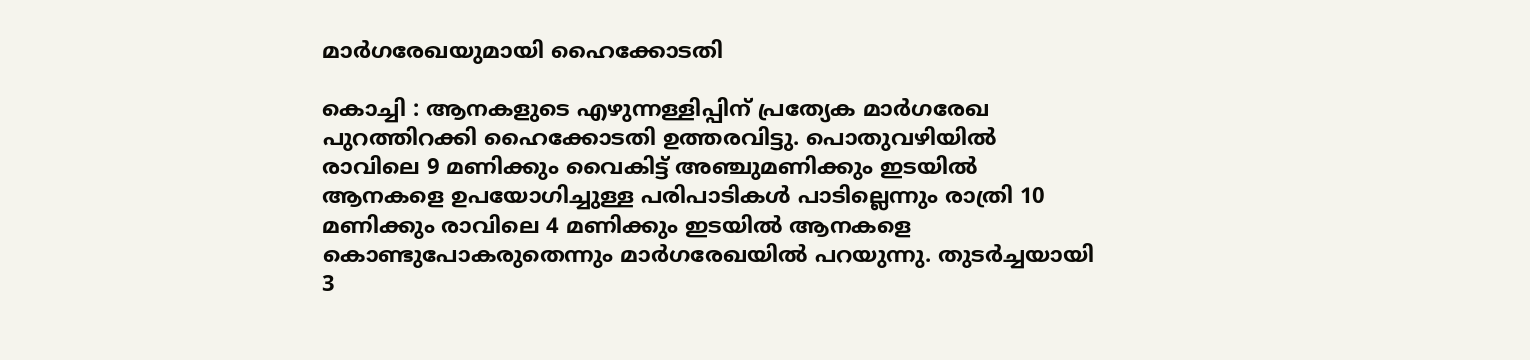മാര്‍ഗരേഖയുമായി ഹൈക്കോടതി

കൊച്ചി : ആനകളുടെ എഴുന്നള്ളിപ്പിന് പ്രത്യേക മാര്‍ഗരേഖ പുറത്തിറക്കി ഹൈക്കോടതി ഉത്തരവിട്ടു. പൊതുവഴിയില്‍ രാവിലെ 9 മണിക്കും വൈകിട്ട് അഞ്ചുമണിക്കും ഇടയില്‍ ആനകളെ ഉപയോഗിച്ചുള്ള പരിപാടികള്‍ പാടില്ലെന്നും രാത്രി 10 മണിക്കും രാവിലെ 4 മണിക്കും ഇടയില്‍ ആനകളെ കൊണ്ടുപോകരുതെന്നും മാര്‍ഗരേഖയില്‍ പറയുന്നു. തുടര്‍ച്ചയായി 3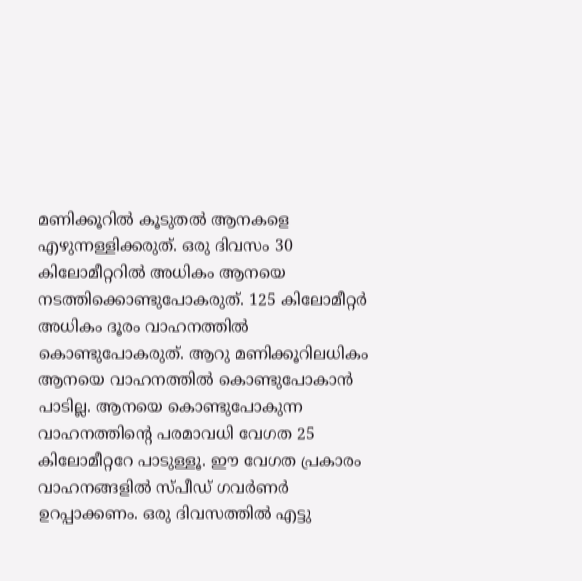മണിക്കൂറില്‍ കൂടുതല്‍ ആനകളെ എഴുന്നള്ളിക്കരുത്. ഒരു ദിവസം 30 കിലോമീറ്ററില്‍ അധികം ആനയെ നടത്തിക്കൊണ്ടുപോകരുത്. 125 കിലോമീറ്റര്‍ അധികം ദൂരം വാഹനത്തില്‍ കൊണ്ടുപോകരുത്. ആറു മണിക്കൂറിലധികം ആനയെ വാഹനത്തില്‍ കൊണ്ടുപോകാന്‍ പാടില്ല. ആനയെ കൊണ്ടുപോകുന്ന വാഹനത്തിന്റെ പരമാവധി വേഗത 25 കിലോമീറ്ററേ പാടുള്ളൂ. ഈ വേഗത പ്രകാരം വാഹനങ്ങളില്‍ സ്പീഡ് ഗവര്‍ണര്‍ ഉറപ്പാക്കണം. ഒരു ദിവസത്തില്‍ എട്ടു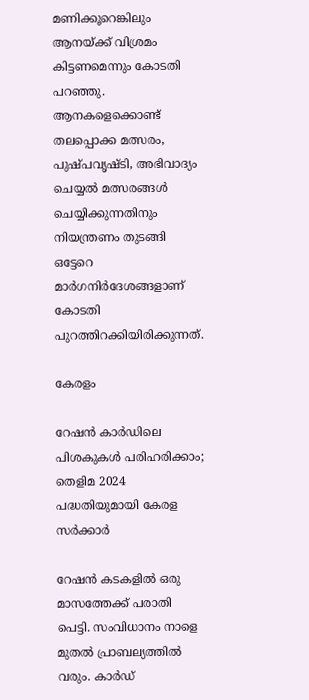മണിക്കൂറെങ്കിലും ആനയ്ക്ക് വിശ്രമം കിട്ടണമെന്നും കോടതി പറഞ്ഞു. ആനകളെക്കൊണ്ട് തലപ്പൊക്ക മത്സരം, പുഷ്പവൃഷ്ടി, അഭിവാദ്യം ചെയ്യല്‍ മത്സരങ്ങള്‍ ചെയ്യിക്കുന്നതിനും നിയന്ത്രണം തുടങ്ങി ഒട്ടേറെ മാര്‍ഗനിര്‍ദേശങ്ങളാണ് കോടതി പുറത്തിറക്കിയിരിക്കുന്നത്.

കേരളം

റേഷൻ കാർഡിലെ പിശകുകൾ പരിഹരിക്കാം; തെളിമ 2024 പദ്ധതിയുമായി കേരള സർക്കാർ

റേഷൻ കടകളിൽ ഒരു മാസത്തേക്ക് പരാതി പെട്ടി. സംവിധാനം നാളെ മുതൽ പ്രാബല്യത്തിൽ വരും. കാർഡ്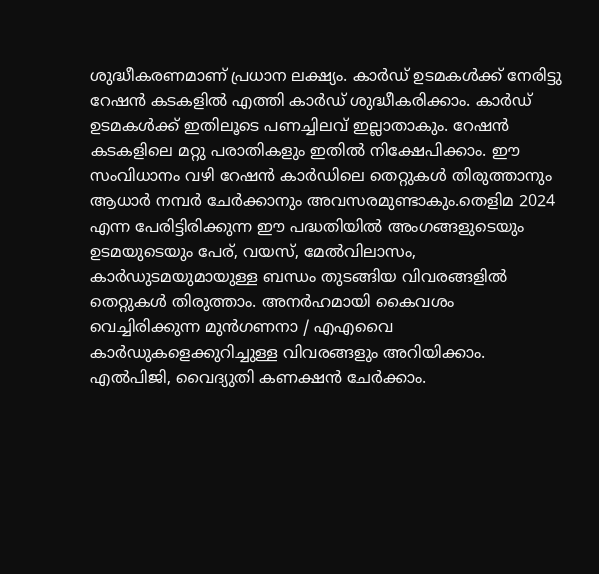ശുദ്ധീകരണമാണ് പ്രധാന ലക്ഷ്യം. കാർഡ് ഉടമകൾക്ക് നേരിട്ടു റേഷൻ കടകളിൽ എത്തി കാർഡ് ശുദ്ധീകരിക്കാം. കാർഡ് ഉടമകൾക്ക് ഇതിലൂടെ പണച്ചിലവ് ഇല്ലാതാകും. റേഷൻ കടകളിലെ മറ്റു പരാതികളും ഇതിൽ നിക്ഷേപിക്കാം. ഈ സംവിധാനം വഴി റേഷൻ കാർഡിലെ തെറ്റുകൾ തിരുത്താനും ആധാർ നമ്പർ ചേർക്കാനും അവസരമുണ്ടാകും.തെളിമ 2024 എന്ന പേരിട്ടിരിക്കുന്ന ഈ പദ്ധതിയിൽ അംഗങ്ങളുടെയും ഉടമയുടെയും പേര്, വയസ്, മേൽവിലാസം, കാർഡുടമയുമായുള്ള ബന്ധം തുടങ്ങിയ വിവരങ്ങളിൽ തെറ്റുകൾ തിരുത്താം. അനർഹമായി കൈവശം വെച്ചിരിക്കുന്ന മുൻഗണനാ / എഎവൈ കാർഡുകളെക്കുറിച്ചുള്ള വിവരങ്ങളും അറിയിക്കാം. എൽപിജി, വൈദ്യുതി കണക്ഷൻ ചേർക്കാം.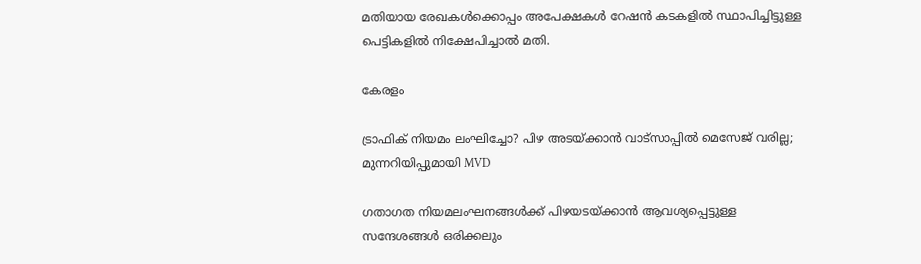മതിയായ രേഖകൾക്കൊപ്പം അപേക്ഷകൾ റേഷൻ കടകളിൽ സ്ഥാപിച്ചിട്ടുള്ള പെട്ടികളിൽ നിക്ഷേപിച്ചാൽ മതി.

കേരളം

ട്രാഫിക് നിയമം ലംഘിച്ചോ? പിഴ അടയ്ക്കാന്‍ വാട്‌സാപ്പില്‍ മെസേജ് വരില്ല; മുന്നറിയിപ്പുമായി MVD

ഗതാഗത നിയമലംഘനങ്ങള്‍ക്ക് പിഴയടയ്ക്കാന്‍ ആവശ്യപ്പെട്ടുള്ള സന്ദേശങ്ങള്‍ ഒരിക്കലും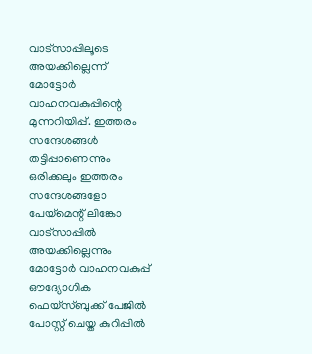വാട്‌സാപ്പിലൂടെ അയക്കില്ലെന്ന് മോട്ടോര്‍ വാഹനവകുപ്പിന്റെ മുന്നറിയിപ്പ്. ഇത്തരം സന്ദേശങ്ങള്‍ തട്ടിപ്പാണെന്നും ഒരിക്കലും ഇത്തരം സന്ദേശങ്ങളോ പേയ്‌മെന്റ് ലിങ്കോ വാട്‌സാപ്പില്‍ അയക്കില്ലെന്നും മോട്ടോര്‍ വാഹനവകുപ്പ് ഔദ്യോഗിക ഫെയ്‌സ്ബുക്ക് പേജില്‍ പോസ്റ്റ് ചെയ്ത കുറിപ്പില്‍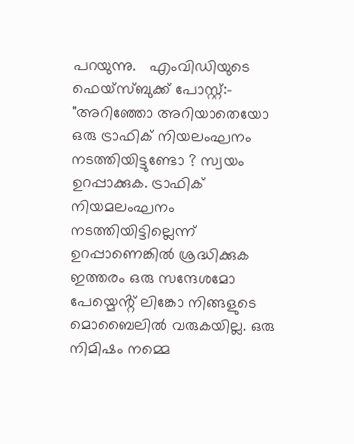പറയുന്നു.   എംവിഡിയുടെ ഫെയ്‌സ്ബുക്ക് പോസ്റ്റ്:- "അറിഞ്ഞോ അറിയാതെയോ ഒരു ട്രാഫിക് നിയലംഘനം നടത്തിയിട്ടുണ്ടോ ? സ്വയം ഉറപ്പാക്കുക. ട്രാഫിക് നിയമലംഘനം നടത്തിയിട്ടില്ലെന്ന്  ഉറപ്പാണെങ്കിൽ ശ്രദ്ധിക്കുക ഇത്തരം ഒരു സന്ദേശമോ പേയ്മെൻ്റ് ലിങ്കോ നിങ്ങളുടെ മൊബൈലിൽ വരുകയില്ല. ഒരു നിമിഷം നമ്മെ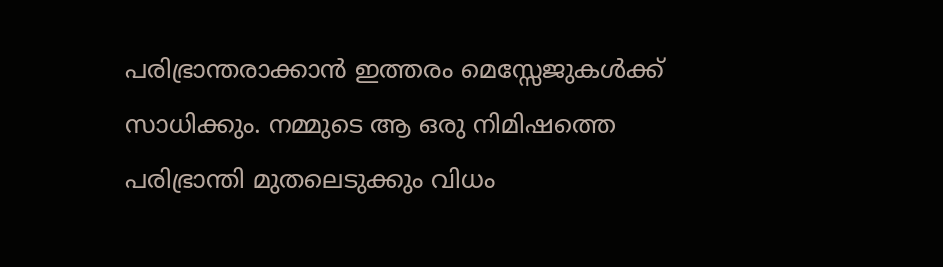പരിഭ്രാന്തരാക്കാൻ ഇത്തരം മെസ്സേജുകൾക്ക് സാധിക്കും. നമ്മുടെ ആ ഒരു നിമിഷത്തെ പരിഭ്രാന്തി മുതലെടുക്കും വിധം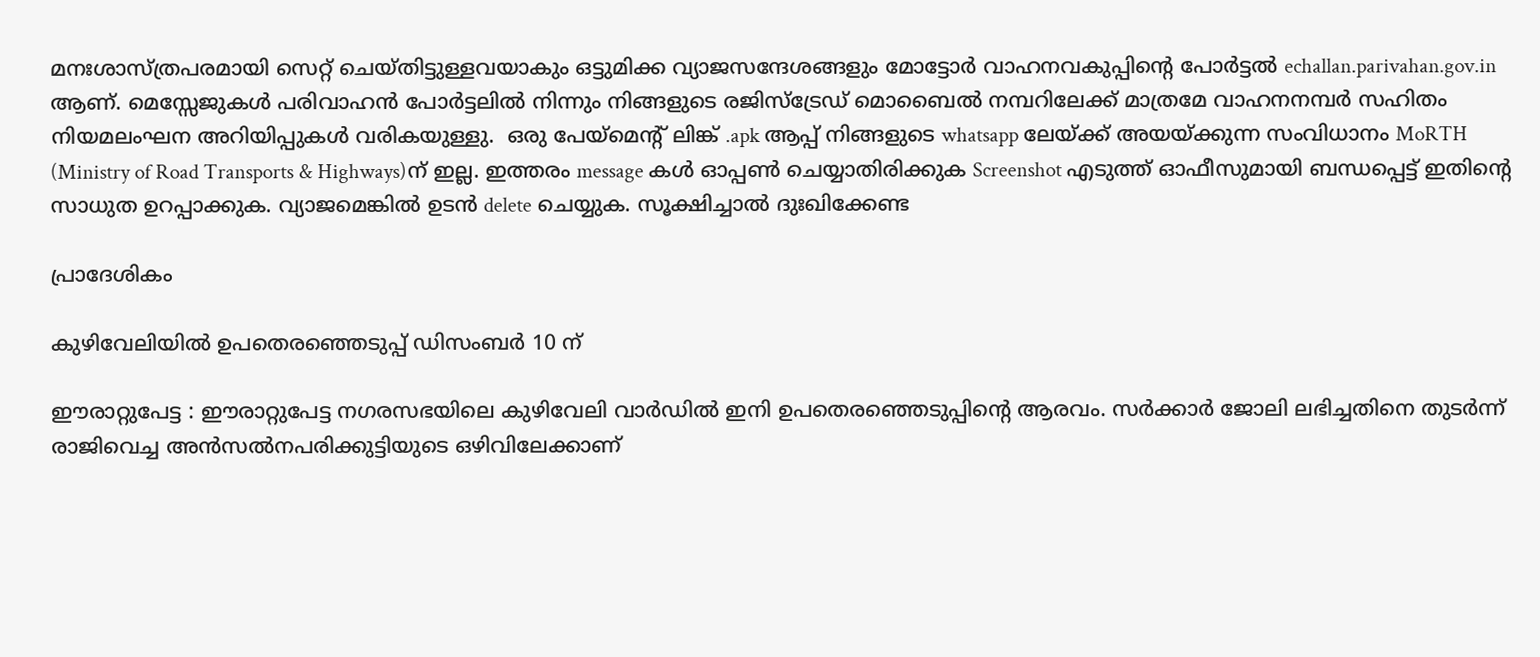മനഃശാസ്ത്രപരമായി സെറ്റ് ചെയ്തിട്ടുള്ളവയാകും ഒട്ടുമിക്ക വ്യാജസന്ദേശങ്ങളും മോട്ടോർ വാഹനവകുപ്പിൻ്റെ പോർട്ടൽ echallan.parivahan.gov.in ആണ്. മെസ്സേജുകൾ പരിവാഹൻ പോർട്ടലിൽ നിന്നും നിങ്ങളുടെ രജിസ്ട്രേഡ് മൊബൈൽ നമ്പറിലേക്ക് മാത്രമേ വാഹനനമ്പർ സഹിതം നിയമലംഘന അറിയിപ്പുകൾ വരികയുള്ളു.  ഒരു പേയ്മെൻ്റ് ലിങ്ക് .apk ആപ്പ് നിങ്ങളുടെ whatsapp ലേയ്ക്ക് അയയ്ക്കുന്ന സംവിധാനം MoRTH  (Ministry of Road Transports & Highways)ന് ഇല്ല. ഇത്തരം message കൾ ഓപ്പൺ ചെയ്യാതിരിക്കുക Screenshot എടുത്ത് ഓഫീസുമായി ബന്ധപ്പെട്ട് ഇതിൻ്റെ സാധുത ഉറപ്പാക്കുക. വ്യാജമെങ്കിൽ ഉടൻ delete ചെയ്യുക. സൂക്ഷിച്ചാൽ ദുഃഖിക്കേണ്ട

പ്രാദേശികം

കുഴിവേലിയിൽ ഉപതെരഞ്ഞെടുപ്പ് ഡിസംബർ 10 ന്

ഈരാറ്റുപേട്ട : ഈരാറ്റുപേട്ട നഗരസഭയിലെ കുഴിവേലി വാർഡിൽ ഇനി ഉപതെരഞ്ഞെടുപ്പിൻ്റെ ആരവം. സർക്കാർ ജോലി ലഭിച്ചതിനെ തുടർന്ന് രാജിവെച്ച അൻസൽനപരിക്കുട്ടിയുടെ ഒഴിവിലേക്കാണ്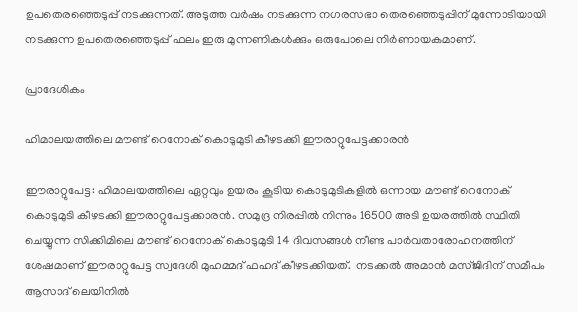ഉപതെരഞ്ഞെടുപ്പ് നടക്കുന്നത്. അടുത്ത വർഷം നടക്കുന്ന നഗരസഭാ തെരഞ്ഞെടുപ്പിന് മുന്നോടിയായി നടക്കുന്ന ഉപതെരഞ്ഞെടുപ്പ് ഫലം ഇരു മുന്നണികൾക്കും ഒരുപോലെ നിർണായകമാണ്.

പ്രാദേശികം

ഹിമാലയത്തിലെ മൗണ്ട് റെനോക് കൊടുമുടി കീഴടക്കി ഈരാറ്റുപേട്ടക്കാരൻ

ഈരാറ്റുപേട്ട: ഹിമാലയത്തിലെ ഏറ്റവും ഉയരം കൂടിയ കൊടുമുടികളിൽ ഒന്നായ മൗണ്ട് റെനോക് കൊടുമുടി കീഴടക്കി ഈരാറ്റുപേട്ടക്കാരൻ. സമുദ്ര നിരപ്പിൽ നിന്നും 16500 അടി ഉയരത്തിൽ സ്ഥിതി ചെയ്യുന്ന സിക്കിമിലെ മൗണ്ട് റെനോക് കൊടുമുടി 14 ദിവസങ്ങൾ നീണ്ട പാർവതാരോഹനത്തിന് ശേഷമാണ് ഈരാറ്റുപേട്ട സ്വദേശി മുഹമ്മദ് ഫഹദ് കീഴടക്കിയത്.  നടക്കൽ അമാൻ മസ്ജിദിന് സമീപം ആസാദ് ലെയിനിൽ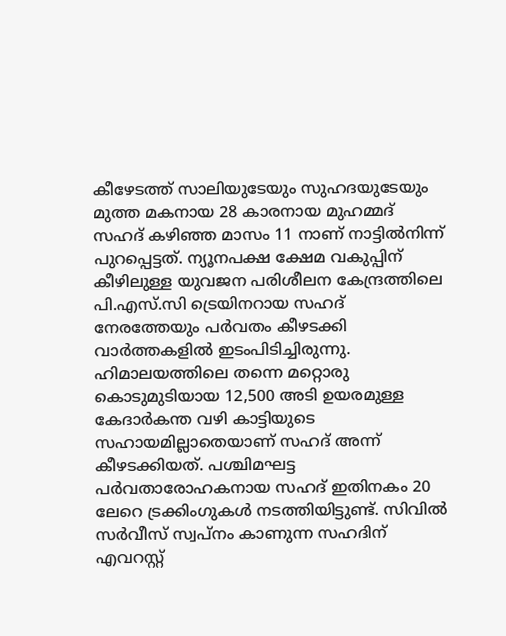കീഴേടത്ത് സാലിയുടേയും സുഹദയുടേയും മുത്ത മകനായ 28 കാരനായ മുഹമ്മദ് സഹദ് കഴിഞ്ഞ മാസം 11 നാണ് നാട്ടിൽനിന്ന് പുറപ്പെട്ടത്. ന്യൂനപക്ഷ ക്ഷേമ വകുപ്പിന് കീഴിലുള്ള യുവജന പരിശീലന കേന്ദ്രത്തിലെ പി.എസ്.സി ട്രെയിനറായ സഹദ് നേരത്തേയും പർവതം കീഴടക്കി വാർത്തകളിൽ ഇടംപിടിച്ചിരുന്നു. ഹിമാലയത്തിലെ തന്നെ മറ്റൊരു കൊടുമുടിയായ 12,500 അടി ഉയരമുള്ള കേദാർകന്ത വഴി കാട്ടിയുടെ സഹായമില്ലാതെയാണ് സഹദ് അന്ന് കീഴടക്കിയത്. പശ്ചിമഘട്ട പർവതാരോഹകനായ സഹദ് ഇതിനകം 20 ലേറെ ട്രക്കിംഗുകൾ നടത്തിയിട്ടുണ്ട്. സിവിൽ സർവീസ് സ്വപ്നം കാണുന്ന സഹദിന് എവറസ്റ്റ്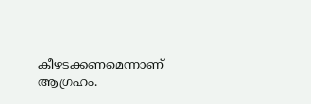കീഴടക്കണമെന്നാണ് ആഗ്രഹം.